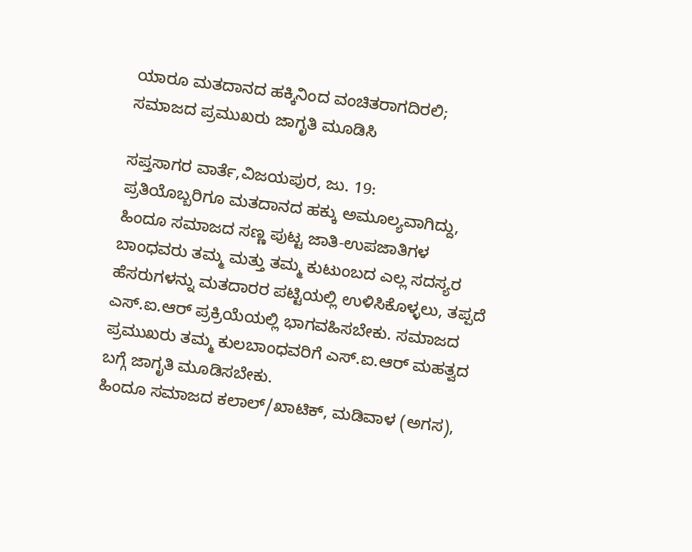ಯಾರೂ ಮತದಾನದ ಹಕ್ಕಿನಿಂದ ವಂಚಿತರಾಗದಿರಲಿ; ಸಮಾಜದ ಪ್ರಮುಖರು ಜಾಗೃತಿ ಮೂಡಿಸಿ

ಸಪ್ತಸಾಗರ ವಾರ್ತೆ,ವಿಜಯಪುರ, ಜು. 19:
ಪ್ರತಿಯೊಬ್ಬರಿಗೂ ಮತದಾನದ ಹಕ್ಕು ಅಮೂಲ್ಯವಾಗಿದ್ದು, ಹಿಂದೂ ಸಮಾಜದ ಸಣ್ಣ ಪುಟ್ಟ ಜಾತಿ-ಉಪಜಾತಿಗಳ ಬಾಂಧವರು ತಮ್ಮ ಮತ್ತು ತಮ್ಮ ಕುಟುಂಬದ ಎಲ್ಲ ಸದಸ್ಯರ ಹೆಸರುಗಳನ್ನು ಮತದಾರರ ಪಟ್ಟಿಯಲ್ಲಿ ಉಳಿಸಿಕೊಳ್ಳಲು, ತಪ್ಪದೆ ಎಸ್.ಐ.ಆರ್ ಪ್ರಕ್ರಿಯೆಯಲ್ಲಿ ಭಾಗವಹಿಸಬೇಕು. ಸಮಾಜದ ಪ್ರಮುಖರು ತಮ್ಮ ಕುಲಬಾಂಧವರಿಗೆ ಎಸ್.ಐ.ಆರ್ ಮಹತ್ವದ ಬಗ್ಗೆ ಜಾಗೃತಿ ಮೂಡಿಸಬೇಕು.
ಹಿಂದೂ ಸಮಾಜದ ಕಲಾಲ್/ಖಾಟಿಕ್, ಮಡಿವಾಳ (ಅಗಸ),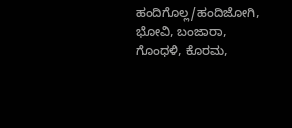ಹಂದಿಗೊಲ್ಲ/ಹಂದಿಜೋಗಿ, ಭೋವಿ, ಬಂಜಾರಾ, ಗೊಂಧಳಿ, ಕೊರಮ,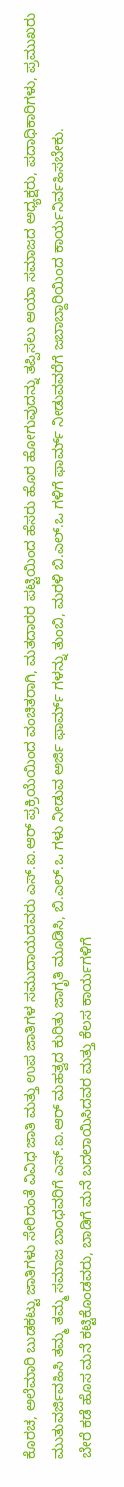ಕೊರಚ, ಅಲೆಮಾರಿ ಬುಡಕಟ್ಟು ಜಾತಿಗಳು ಸೇರಿದಂತೆ ವಿವಿಧ ಜಾತಿ ಮತ್ತು ಉಪ ಜಾತಿಗಳ ಸಮುದಾಯದವರು ಎಸ್.ಐ.ಆರ್ ಪ್ರಕ್ರಿಯೆಯಿಂದ ವಂಚಿತರಾಗಿ, ಮತದಾರರ ಪಟ್ಟಿಯಿಂದ ಹೆಸರು ಹೊರ ಹೋಗುವುದನ್ನು ತಪ್ಪಿಸಲು ಆಯಾ ಸಮಾಜದ ಅಧ್ಯಕ್ಷರು, ಪದಾಧಿಕಾರಿಗಳು, ಪ್ರಮುಖರು ಮುತುವರ್ಜಿವಹಿಸಿ ತಮ್ಮ ತಮ್ಮ ಸಮಾಜ ಬಾಂಧವರಿಗೆ ಎಸ್.ಐ.ಆರ್ ಮಹತ್ವದ ಕುರಿತು ಜಾಗೃತಿ ಮೂಡಿಸಿ, ಬಿ.ಎಲ್.ಒ ಗಳು ನೀಡುವ ಅರ್ಜಿ ಫಾರ್ಮ್ ಗಳನ್ನು ತುಂಬಿ, ಮರಳಿ ಬಿ.ಎಲ್.ಒ ಗಳಿಗೆ ಫಾರ್ಮ್ ನೀಡುವವರೆಗೆ ಜಬಾಬ್ದಾರಿಯಿಂದ ಕಾರ್ಯನಿರ್ವಹಿಸಬೇಕು.
ಬೇರೆ ಕಡೆ ಹೊಸ ಮನೆ ಕಟ್ಟಿಕೊಂಡವರು, ಬಾಡಿಗೆ ಮನೆ ಬದಲಾಯಿಸಿದವರ ಮತ್ತು ಕೆಲಸ ಕಾರ್ಯಗಳಿಗೆ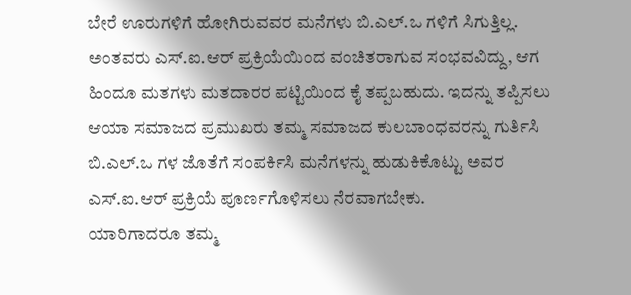ಬೇರೆ ಊರುಗಳಿಗೆ ಹೋಗಿರುವವರ ಮನೆಗಳು ಬಿ.ಎಲ್.ಒ ಗಳಿಗೆ ಸಿಗುತ್ತಿಲ್ಲ. ಅಂತವರು ಎಸ್.ಐ.ಆರ್ ಪ್ರಕ್ರಿಯೆಯಿಂದ ವಂಚಿತರಾಗುವ ಸಂಭವವಿದ್ದು, ಆಗ ಹಿಂದೂ ಮತಗಳು ಮತದಾರರ ಪಟ್ಟಿಯಿಂದ ಕೈ ತಪ್ಪಬಹುದು. ಇದನ್ನು ತಪ್ಪಿಸಲು ಆಯಾ ಸಮಾಜದ ಪ್ರಮುಖರು ತಮ್ಮ ಸಮಾಜದ ಕುಲಬಾಂಧವರನ್ನು ಗುರ್ತಿಸಿ ಬಿ.ಎಲ್.ಒ ಗಳ ಜೊತೆಗೆ ಸಂಪರ್ಕಿಸಿ ಮನೆಗಳನ್ನು ಹುಡುಕಿಕೊಟ್ಟು ಅವರ ಎಸ್.ಐ.ಆರ್ ಪ್ರಕ್ರಿಯೆ ಪೂರ್ಣಗೊಳಿಸಲು ನೆರವಾಗಬೇಕು.
ಯಾರಿಗಾದರೂ ತಮ್ಮ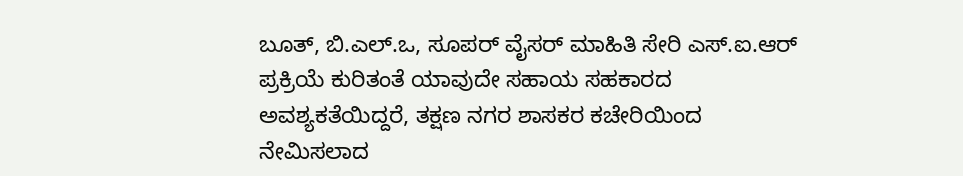ಬೂತ್, ಬಿ.ಎಲ್.ಒ, ಸೂಪರ್ ವೈಸರ್ ಮಾಹಿತಿ ಸೇರಿ ಎಸ್.ಐ.ಆರ್ ಪ್ರಕ್ರಿಯೆ ಕುರಿತಂತೆ ಯಾವುದೇ ಸಹಾಯ ಸಹಕಾರದ ಅವಶ್ಯಕತೆಯಿದ್ದರೆ, ತಕ್ಷಣ ನಗರ ಶಾಸಕರ ಕಚೇರಿಯಿಂದ ನೇಮಿಸಲಾದ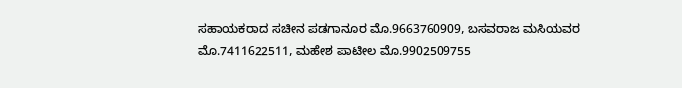ಸಹಾಯಕರಾದ ಸಚೀನ ಪಡಗಾನೂರ ಮೊ.9663760909, ಬಸವರಾಜ ಮಸಿಯವರ ಮೊ.7411622511, ಮಹೇಶ ಪಾಟೀಲ ಮೊ.9902509755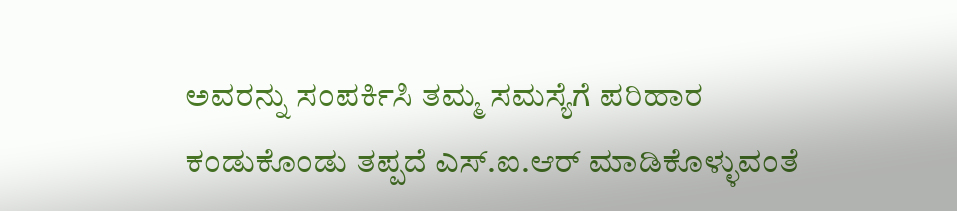ಅವರನ್ನು ಸಂಪರ್ಕಿಸಿ ತಮ್ಮ ಸಮಸ್ಯೆಗೆ ಪರಿಹಾರ ಕಂಡುಕೊಂಡು ತಪ್ಪದೆ ಎಸ್.ಐ.ಆರ್ ಮಾಡಿಕೊಳ್ಳುವಂತೆ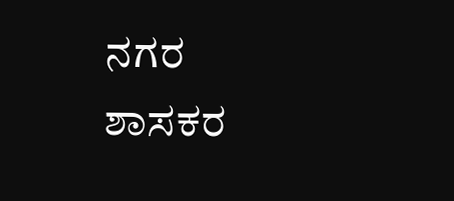ನಗರ ಶಾಸಕರ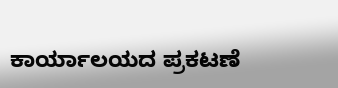ಕಾರ್ಯಾಲಯದ ಪ್ರಕಟಣೆ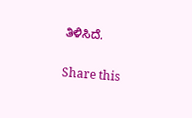ತಿಳಿಸಿದೆ.

Share this